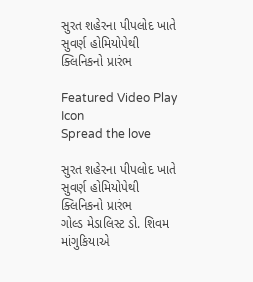સુરત શહેરના પીપલોદ ખાતે સુવર્ણ હોમિયોપેથી ક્લિનિકનો પ્રારંભ

Featured Video Play Icon
Spread the love

સુરત શહેરના પીપલોદ ખાતે સુવર્ણ હોમિયોપેથી ક્લિનિકનો પ્રારંભ
ગોલ્ડ મેડાલિસ્ટ ડો. શિવમ માંગુકિયાએ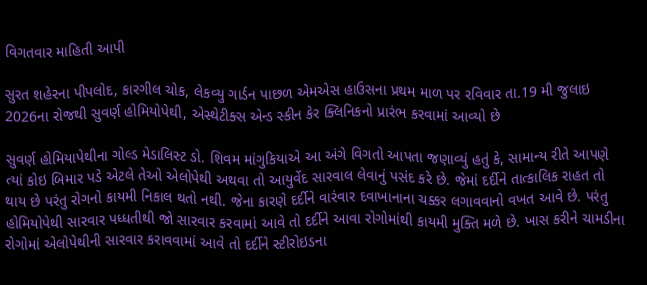વિગતવાર માહિતી આપી

સુરત શહેરના પીપલોદ, કારગીલ ચોક, લેકવ્યુ ગાર્ડન પાછળ એમએસ હાઉસના પ્રથમ માળ પર રવિવાર તા.19 મી જુલાઇ 2026ના રોજથી સુવર્ણ હોમિયોપેથી, એસ્થેટીક્સ એન્ડ સ્કીન કેર ક્લિનિકનો પ્રારંભ કરવામાં આવ્યો છે

સુવર્ણ હોમિયાપેથીના ગોલ્ડ મેડાલિસ્ટ ડો. શિવમ માંગુકિયાએ આ અંગે વિગતો આપતા જણાવ્યું હતું કે, સામાન્ય રીતે આપણે ત્યાં કોઇ બિમાર પડે એટલે તેઓ એલોપેથી અથવા તો આયુર્વેદ સારવાલ લેવાનું પસંદ કરે છે. જેમાં દર્દીને તાત્કાલિક રાહત તો થાય છે પરંતુ રોગનો કાયમી નિકાલ થતો નથી. જેના કારણે દર્દીને વારંવાર દવાખાનાના ચક્કર લગાવવાનો વખત આવે છે. પરંતુ હોમિયોપેથી સારવાર પધ્ધતીથી જો સારવાર કરવામાં આવે તો દર્દીને આવા રોગોમાંથી કાયમી મુક્તિ મળે છે. ખાસ કરીને ચામડીના રોગોમાં એલોપેથીની સારવાર કરાવવામાં આવે તો દર્દીને સ્ટીરોઇડના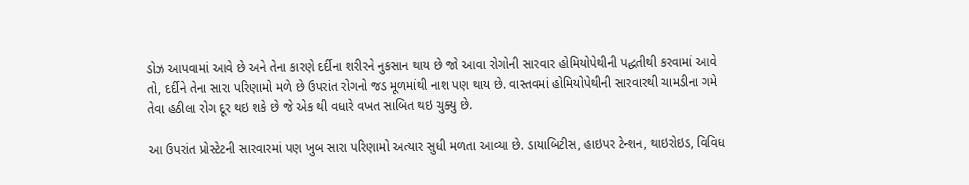ડોઝ આપવામાં આવે છે અને તેના કારણે દર્દીના શરીરને નુકસાન થાય છે જો આવા રોગોની સારવાર હોમિયોપેથીની પદ્ધતીથી કરવામાં આવે તો, દર્દીને તેના સારા પરિણામો મળે છે ઉપરાંત રોગનો જડ મૂળમાંથી નાશ પણ થાય છે. વાસ્તવમાં હોમિયોપેથીની સારવારથી ચામડીના ગમે તેવા હઠીલા રોગ દૂર થઇ શકે છે જે એક થી વધારે વખત સાબિત થઇ ચુક્યુ છે.

આ ઉપરાંત પ્રોસ્ટેટની સારવારમાં પણ ખુબ સારા પરિણામો અત્યાર સુધી મળતા આવ્યા છે. ડાયાબિટીસ, હાઇપર ટેન્શન, થાઇરોઇડ, વિવિધ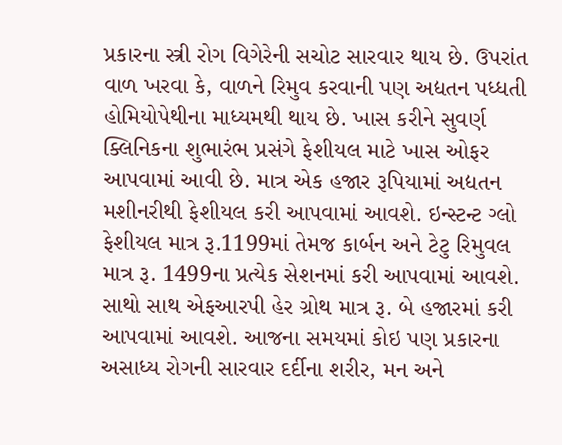પ્રકારના સ્ત્રી રોગ વિગેરેની સચોટ સારવાર થાય છે. ઉપરાંત વાળ ખરવા કે, વાળને રિમુવ કરવાની પણ અદ્યતન પધ્ધતી હોમિયોપેથીના માધ્યમથી થાય છે. ખાસ કરીને સુવર્ણ ક્લિનિકના શુભારંભ પ્રસંગે ફેશીયલ માટે ખાસ ઓફર આપવામાં આવી છે. માત્ર એક હજાર રૂપિયામાં અદ્યતન મશીનરીથી ફેશીયલ કરી આપવામાં આવશે. ઇન્સ્ટન્ટ ગ્લો ફેશીયલ માત્ર રૂ.1199માં તેમજ કાર્બન અને ટેટુ રિમુવલ માત્ર રૂ. 1499ના પ્રત્યેક સેશનમાં કરી આપવામાં આવશે. સાથો સાથ એફઆરપી હેર ગ્રોથ માત્ર રૂ. બે હજારમાં કરી આપવામાં આવશે. આજના સમયમાં કોઇ પણ પ્રકારના અસાધ્ય રોગની સારવાર દર્દીના શરીર, મન અને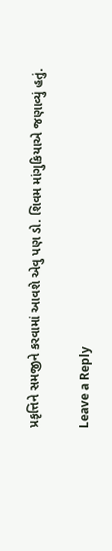પ્રકૃત્તિને સમજીને કરવામાં આવશે એવુ પણ ડો. શિવમ માંગુકિયાએ જણાવ્યું હતું.

Leave a Reply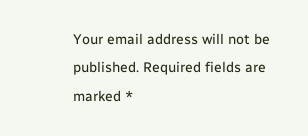Your email address will not be published. Required fields are marked *